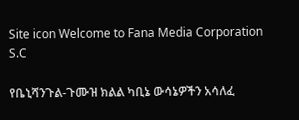Site icon Welcome to Fana Media Corporation S.C

የቤኒሻንጉል-ጉሙዝ ክልል ካቢኔ ውሳኔዎችን አሳለፈ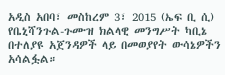አዲስ አበባ፣ መስከረም 3፣ 2015 (ኤፍ ቢ ሲ) የቤኒሻንጉል-ጉሙዝ ክልላዊ መንግሥት ካቢኔ በተለያዩ አጀንዳዎች ላይ በመወያየት ውሳኔዎችን አሳልፏል።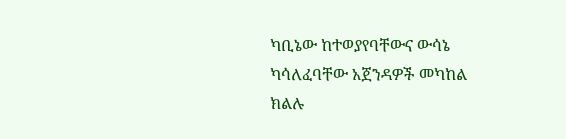ካቢኔው ከተወያየባቸውና ውሳኔ ካሳለፈባቸው አጀንዳዎች መካከል ክልሉ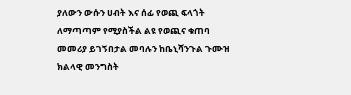ያለውን ውሱን ሀብት እና ሰፊ የወጪ ፍላጎት ለማጣጣም የሚያስችል ልዩ የወጪና ቁጠባ መመሪያ ይገኝበታል መባሉን ከቤኒሻንጉል ጉሙዝ ክልላዊ መንግስት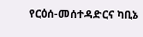የርዕሰ-መሰተዳድርና ካቢኔ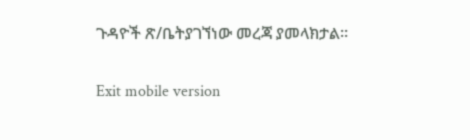ጉዳዮች ጽ/ቤትያገኘነው መረጃ ያመላክታል፡፡

Exit mobile version